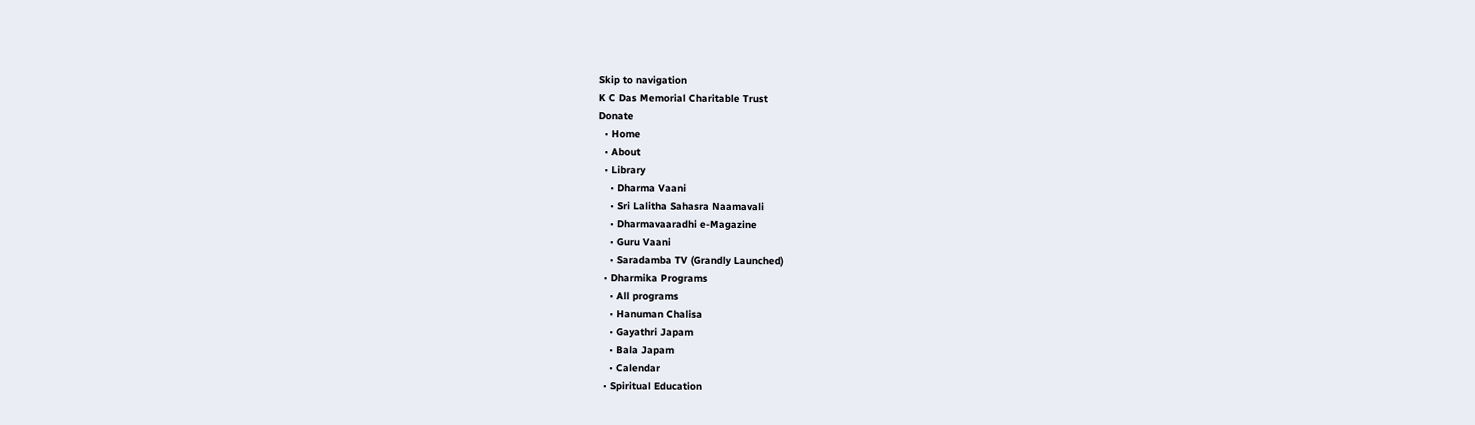Skip to navigation
K C Das Memorial Charitable Trust
Donate
  • Home
  • About
  • Library
    • Dharma Vaani
    • Sri Lalitha Sahasra Naamavali
    • Dharmavaaradhi e-Magazine
    • Guru Vaani
    • Saradamba TV (Grandly Launched)
  • Dharmika Programs
    • All programs
    • Hanuman Chalisa
    • Gayathri Japam
    • Bala Japam
    • Calendar
  • Spiritual Education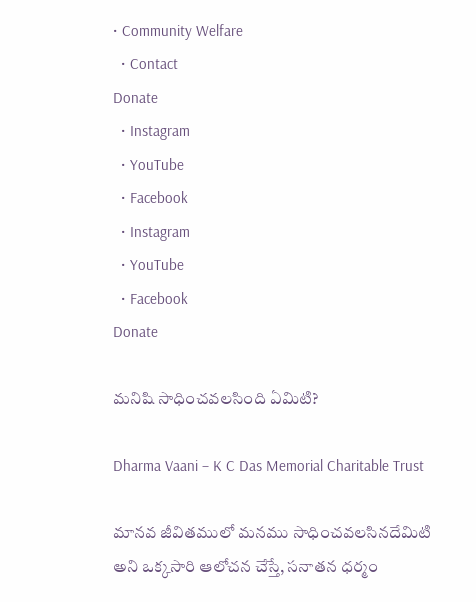• Community Welfare
  • Contact
Donate
  • Instagram
  • YouTube
  • Facebook
  • Instagram
  • YouTube
  • Facebook
Donate

మనిషి సాధించవలసింది ఏమిటి?

Dharma Vaani – K C Das Memorial Charitable Trust

మానవ జీవితములో మనము సాధించవలసినదేమిటి అని ఒక్కసారి ఆలోచన చేస్తే, సనాతన ధర్మం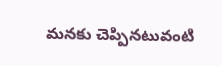మనకు చెప్పినటువంటి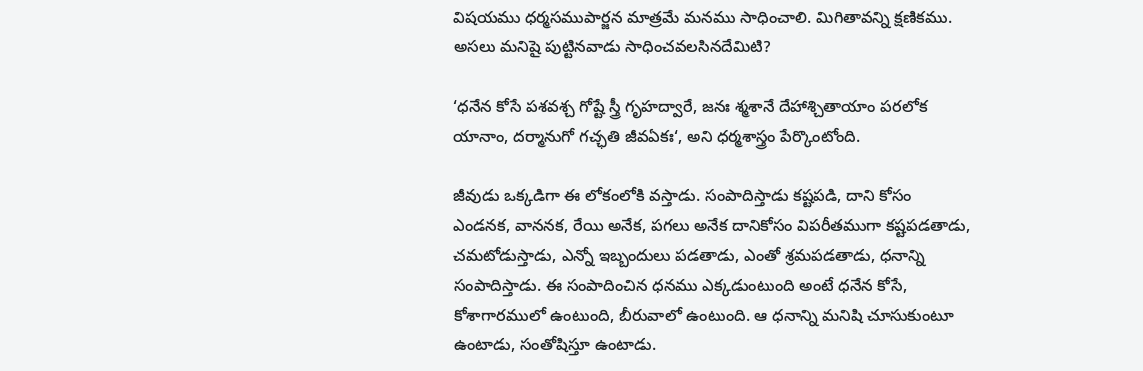విషయము ధర్మసముపార్జన మాత్రమే మనము సాధించాలి. మిగితావన్ని క్షణికము. అసలు మనిషై పుట్టినవాడు సాధించవలసినదేమిటి?

‘ధనేన కోసే పశవశ్చ గోష్టే స్త్రీ గృహద్వారే, జనః శ్మశానే దేహాశ్చితాయాం పరలోక యానాం, దర్మానుగో గచ్ఛతి జీవఏకః‘, అని ధర్మశాస్త్రం పేర్కొంటోంది.

జీవుడు ఒక్కడిగా ఈ లోకంలోకి వస్తాడు. సంపాదిస్తాడు కష్టపడి, దాని కోసం ఎండనక, వాననక, రేయి అనేక, పగలు అనేక దానికోసం విపరీతముగా కష్టపడతాడు, చమటోడుస్తాడు, ఎన్నో ఇబ్బందులు పడతాడు, ఎంతో శ్రమపడతాడు, ధనాన్ని సంపాదిస్తాడు. ఈ సంపాదించిన ధనము ఎక్కడుంటుంది అంటే ధనేన కోసే, కోశాగారములో ఉంటుంది, బీరువాలో ఉంటుంది. ఆ ధనాన్ని మనిషి చూసుకుంటూ ఉంటాడు, సంతోషిస్తూ ఉంటాడు.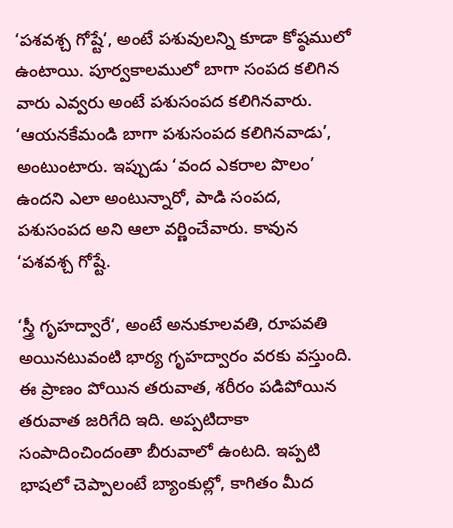‘పశవశ్చ గోష్టే‘, అంటే పశువులన్ని కూడా కోష్ఠములో ఉంటాయి. పూర్వకాలములో బాగా సంపద కలిగిన వారు ఎవ్వరు అంటే పశుసంపద కలిగినవారు. ‘ఆయనకేమండి బాగా పశుసంపద కలిగినవాడు’, అంటుంటారు. ఇప్పుడు ‘వంద ఎకరాల పొలం’ ఉందని ఎలా అంటున్నారో, పాడి సంపద, పశుసంపద అని ఆలా వర్ణించేవారు. కావున ‘పశవశ్చ గోష్టే.

‘స్త్రీ గృహద్వారే‘, అంటే అనుకూలవతి, రూపవతి అయినటువంటి భార్య గృహద్వారం వరకు వస్తుంది. ఈ ప్రాణం పోయిన తరువాత, శరీరం పడిపోయిన తరువాత జరిగేది ఇది. అప్పటిదాకా సంపాదించిందంతా బీరువాలో ఉంటది. ఇప్పటి భాషలో చెప్పాలంటే బ్యాంకుల్లో, కాగితం మీద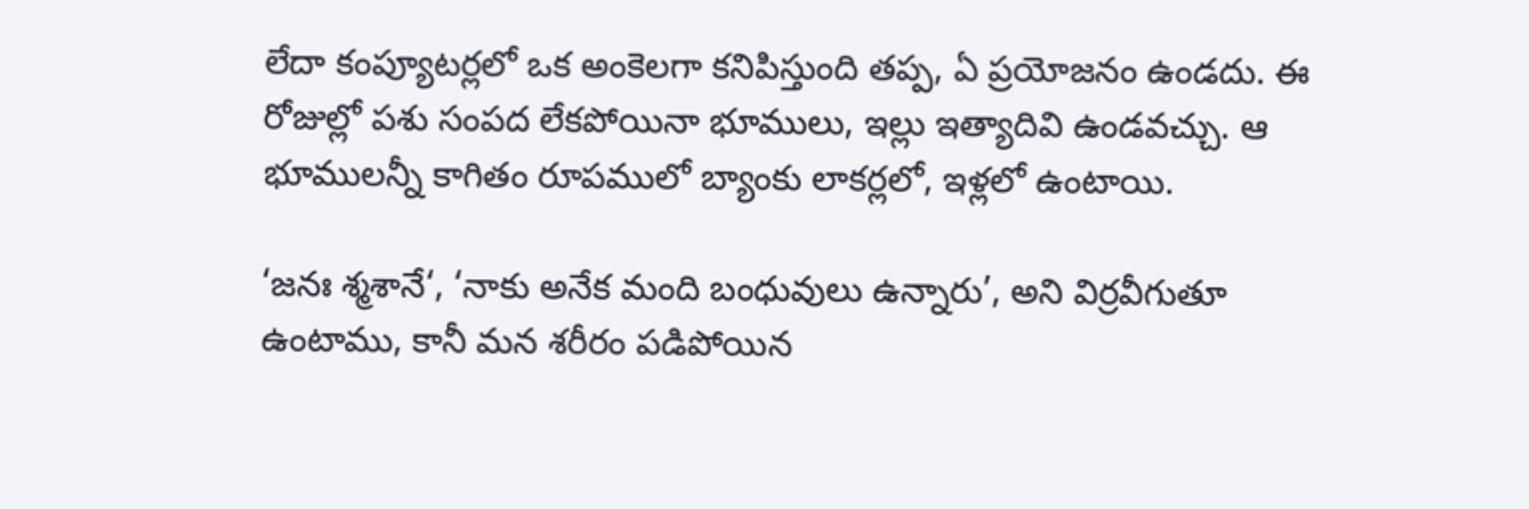లేదా కంప్యూటర్లలో ఒక అంకెలగా కనిపిస్తుంది తప్ప, ఏ ప్రయోజనం ఉండదు. ఈ రోజుల్లో పశు సంపద లేకపోయినా భూములు, ఇల్లు ఇత్యాదివి ఉండవచ్చు. ఆ భూములన్నీ కాగితం రూపములో బ్యాంకు లాకర్లలో, ఇళ్లలో ఉంటాయి.

‘జనః శ్మశానే‘, ‘నాకు అనేక మంది బంధువులు ఉన్నారు’, అని విర్రవీగుతూ ఉంటాము, కానీ మన శరీరం పడిపోయిన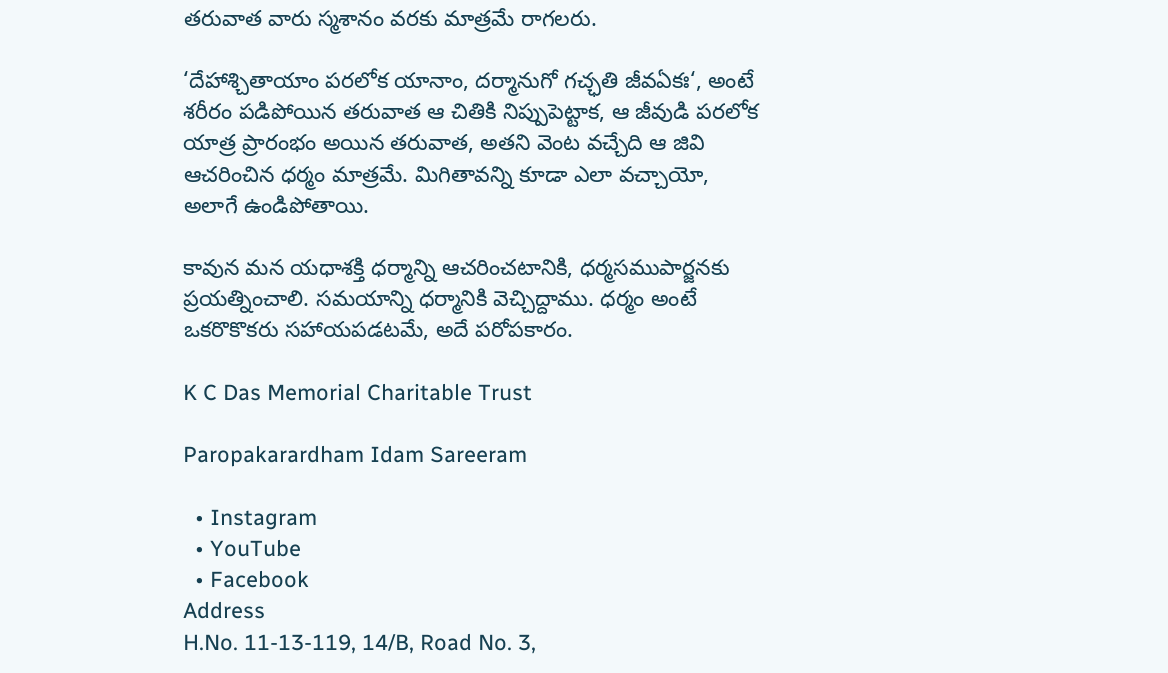తరువాత వారు స్మశానం వరకు మాత్రమే రాగలరు.

‘దేహాశ్చితాయాం పరలోక యానాం, దర్మానుగో గచ్ఛతి జీవఏకః‘, అంటే శరీరం పడిపోయిన తరువాత ఆ చితికి నిప్పుపెట్టాక, ఆ జీవుడి పరలోక యాత్ర ప్రారంభం అయిన తరువాత, అతని వెంట వచ్చేది ఆ జివి ఆచరించిన ధర్మం మాత్రమే. మిగితావన్ని కూడా ఎలా వచ్చాయో, అలాగే ఉండిపోతాయి.

కావున మన యధాశక్తి ధర్మాన్ని ఆచరించటానికి, ధర్మసముపార్జనకు ప్రయత్నించాలి. సమయాన్ని ధర్మానికి వెచ్చిద్దాము. ధర్మం అంటే ఒకరొకొకరు సహాయపడటమే, అదే పరోపకారం.

K C Das Memorial Charitable Trust

Paropakarardham Idam Sareeram

  • Instagram
  • YouTube
  • Facebook
Address
H.No. 11-13-119, 14/B, Road No. 3,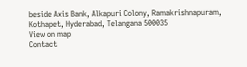beside Axis Bank, Alkapuri Colony, Ramakrishnapuram, Kothapet, Hyderabad, Telangana 500035
View on map
Contact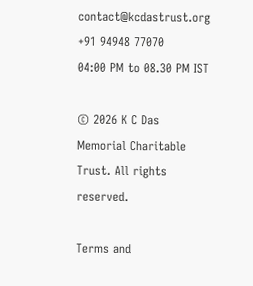contact@kcdastrust.org
+91 94948 77070
04:00 PM to 08.30 PM IST

© 2026 K C Das Memorial Charitable Trust. All rights reserved.

Terms and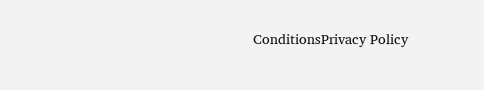ConditionsPrivacy Policy